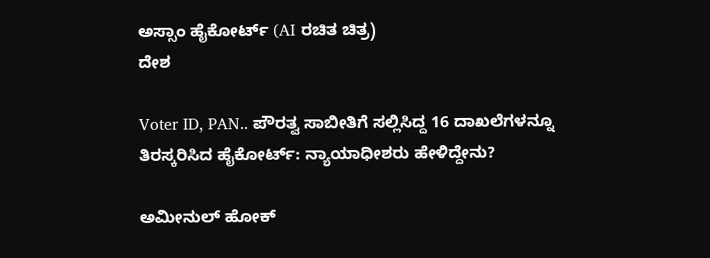ಅಸ್ಸಾಂ ಹೈಕೋರ್ಟ್ (AI ರಚಿತ ಚಿತ್ರ)
ದೇಶ

Voter ID, PAN.. ಪೌರತ್ವ ಸಾಬೀತಿಗೆ ಸಲ್ಲಿಸಿದ್ದ 16 ದಾಖಲೆಗಳನ್ನೂ ತಿರಸ್ಕರಿಸಿದ ಹೈಕೋರ್ಟ್: ನ್ಯಾಯಾಧೀಶರು ಹೇಳಿದ್ದೇನು?

ಅಮೀನುಲ್ ಹೋಕ್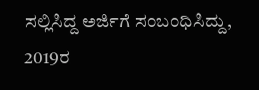ಸಲ್ಲಿಸಿದ್ದ ಅರ್ಜಿಗೆ ಸಂಬಂಧಿಸಿದ್ದು, 2019ರ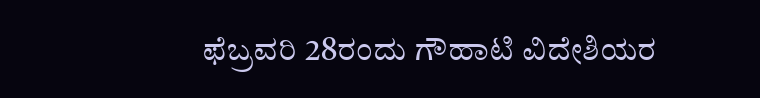ಫೆಬ್ರವರಿ 28ರಂದು ಗೌಹಾಟಿ ವಿದೇಶಿಯರ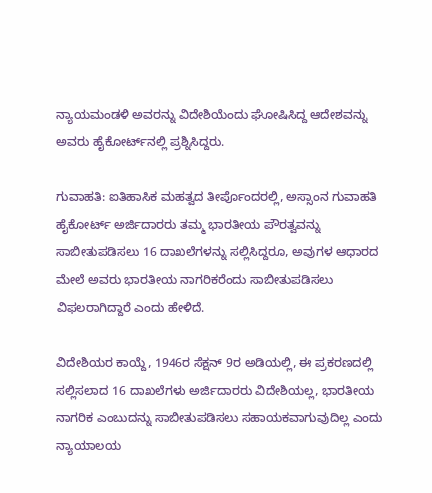ನ್ಯಾಯಮಂಡಳಿ ಅವರನ್ನು ವಿದೇಶಿಯೆಂದು ಘೋಷಿಸಿದ್ದ ಆದೇಶವನ್ನು ಅವರು ಹೈಕೋರ್ಟ್‌ನಲ್ಲಿ ಪ್ರಶ್ನಿಸಿದ್ದರು.

ಗುವಾಹತಿ: ಐತಿಹಾಸಿಕ ಮಹತ್ವದ ತೀರ್ಪೊಂದರಲ್ಲಿ, ಅಸ್ಸಾಂನ ಗುವಾಹತಿ ಹೈಕೋರ್ಟ್ ಅರ್ಜಿದಾರರು ತಮ್ಮ ಭಾರತೀಯ ಪೌರತ್ವವನ್ನು ಸಾಬೀತುಪಡಿಸಲು 16 ದಾಖಲೆಗಳನ್ನು ಸಲ್ಲಿಸಿದ್ದರೂ, ಅವುಗಳ ಆಧಾರದ ಮೇಲೆ ಅವರು ಭಾರತೀಯ ನಾಗರಿಕರೆಂದು ಸಾಬೀತುಪಡಿಸಲು ವಿಫಲರಾಗಿದ್ದಾರೆ ಎಂದು ಹೇಳಿದೆ.

ವಿದೇಶಿಯರ ಕಾಯ್ದೆ, 1946ರ ಸೆಕ್ಷನ್ 9ರ ಅಡಿಯಲ್ಲಿ, ಈ ಪ್ರಕರಣದಲ್ಲಿ ಸಲ್ಲಿಸಲಾದ 16 ದಾಖಲೆಗಳು ಅರ್ಜಿದಾರರು ವಿದೇಶಿಯಲ್ಲ, ಭಾರತೀಯ ನಾಗರಿಕ ಎಂಬುದನ್ನು ಸಾಬೀತುಪಡಿಸಲು ಸಹಾಯಕವಾಗುವುದಿಲ್ಲ ಎಂದು ನ್ಯಾಯಾಲಯ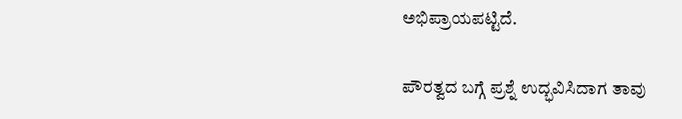ಅಭಿಪ್ರಾಯಪಟ್ಟಿದೆ.

ಪೌರತ್ವದ ಬಗ್ಗೆ ಪ್ರಶ್ನೆ ಉದ್ಭವಿಸಿದಾಗ ತಾವು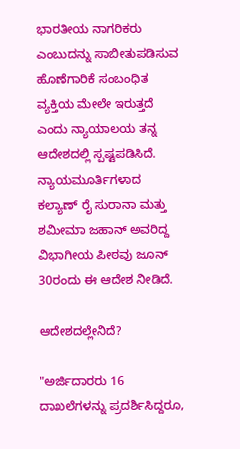ಭಾರತೀಯ ನಾಗರಿಕರು ಎಂಬುದನ್ನು ಸಾಬೀತುಪಡಿಸುವ ಹೊಣೆಗಾರಿಕೆ ಸಂಬಂಧಿತ ವ್ಯಕ್ತಿಯ ಮೇಲೇ ಇರುತ್ತದೆ ಎಂದು ನ್ಯಾಯಾಲಯ ತನ್ನ ಆದೇಶದಲ್ಲಿ ಸ್ಪಷ್ಟಪಡಿಸಿದೆ. ನ್ಯಾಯಮೂರ್ತಿಗಳಾದ ಕಲ್ಯಾಣ್ ರೈ ಸುರಾನಾ ಮತ್ತು ಶಮೀಮಾ ಜಹಾನ್ ಅವರಿದ್ದ ವಿಭಾಗೀಯ ಪೀಠವು ಜೂನ್ 30ರಂದು ಈ ಆದೇಶ ನೀಡಿದೆ.

ಆದೇಶದಲ್ಲೇನಿದೆ?

"ಅರ್ಜಿದಾರರು 16 ದಾಖಲೆಗಳನ್ನು ಪ್ರದರ್ಶಿಸಿದ್ದರೂ,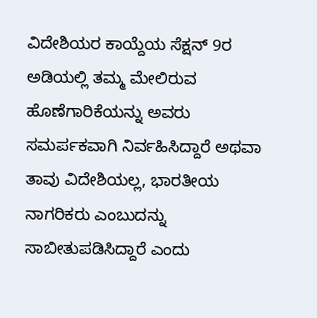ವಿದೇಶಿಯರ ಕಾಯ್ದೆಯ ಸೆಕ್ಷನ್ 9ರ ಅಡಿಯಲ್ಲಿ ತಮ್ಮ ಮೇಲಿರುವ ಹೊಣೆಗಾರಿಕೆಯನ್ನು ಅವರು ಸಮರ್ಪಕವಾಗಿ ನಿರ್ವಹಿಸಿದ್ದಾರೆ ಅಥವಾ ತಾವು ವಿದೇಶಿಯಲ್ಲ, ಭಾರತೀಯ ನಾಗರಿಕರು ಎಂಬುದನ್ನು ಸಾಬೀತುಪಡಿಸಿದ್ದಾರೆ ಎಂದು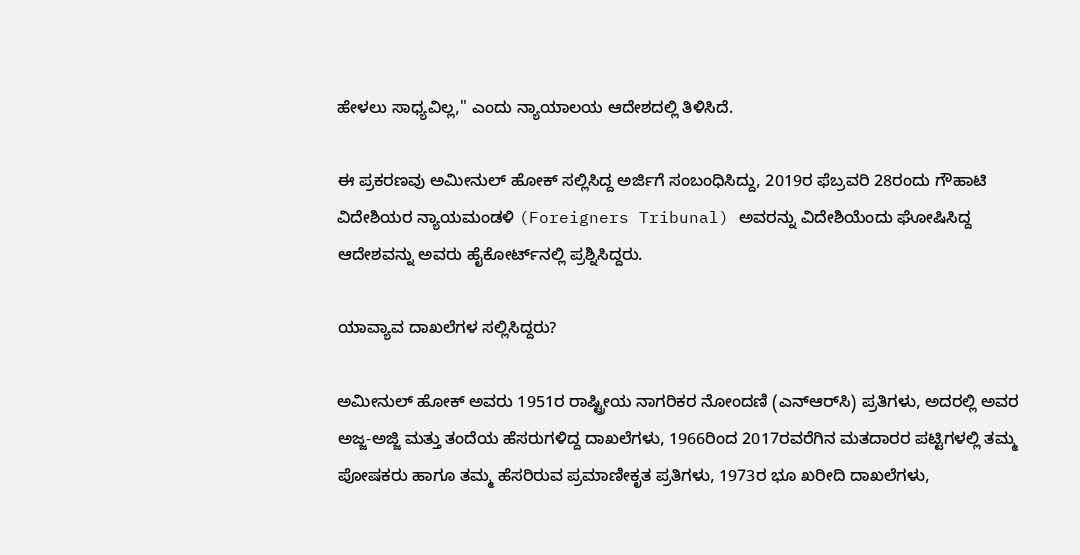ಹೇಳಲು ಸಾಧ್ಯವಿಲ್ಲ," ಎಂದು ನ್ಯಾಯಾಲಯ ಆದೇಶದಲ್ಲಿ ತಿಳಿಸಿದೆ.

ಈ ಪ್ರಕರಣವು ಅಮೀನುಲ್ ಹೋಕ್ ಸಲ್ಲಿಸಿದ್ದ ಅರ್ಜಿಗೆ ಸಂಬಂಧಿಸಿದ್ದು, 2019ರ ಫೆಬ್ರವರಿ 28ರಂದು ಗೌಹಾಟಿ ವಿದೇಶಿಯರ ನ್ಯಾಯಮಂಡಳಿ (Foreigners Tribunal) ಅವರನ್ನು ವಿದೇಶಿಯೆಂದು ಘೋಷಿಸಿದ್ದ ಆದೇಶವನ್ನು ಅವರು ಹೈಕೋರ್ಟ್‌ನಲ್ಲಿ ಪ್ರಶ್ನಿಸಿದ್ದರು.

ಯಾವ್ಯಾವ ದಾಖಲೆಗಳ ಸಲ್ಲಿಸಿದ್ದರು?

ಅಮೀನುಲ್ ಹೋಕ್ ಅವರು 1951ರ ರಾಷ್ಟ್ರೀಯ ನಾಗರಿಕರ ನೋಂದಣಿ (ಎನ್‌ಆರ್‌ಸಿ) ಪ್ರತಿಗಳು, ಅದರಲ್ಲಿ ಅವರ ಅಜ್ಜ-ಅಜ್ಜಿ ಮತ್ತು ತಂದೆಯ ಹೆಸರುಗಳಿದ್ದ ದಾಖಲೆಗಳು, 1966ರಿಂದ 2017ರವರೆಗಿನ ಮತದಾರರ ಪಟ್ಟಿಗಳಲ್ಲಿ ತಮ್ಮ ಪೋಷಕರು ಹಾಗೂ ತಮ್ಮ ಹೆಸರಿರುವ ಪ್ರಮಾಣೀಕೃತ ಪ್ರತಿಗಳು, 1973ರ ಭೂ ಖರೀದಿ ದಾಖಲೆಗಳು,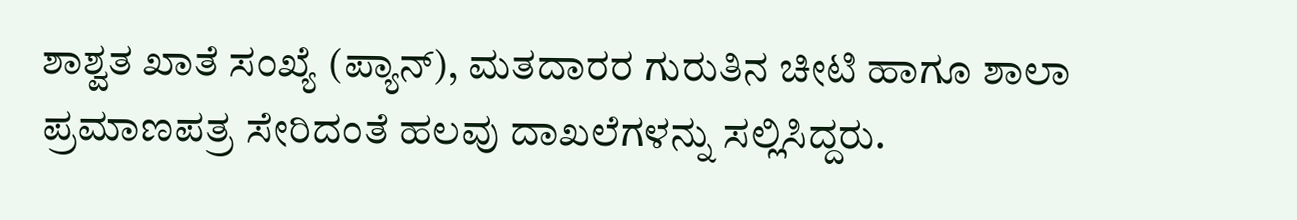ಶಾಶ್ವತ ಖಾತೆ ಸಂಖ್ಯೆ (ಪ್ಯಾನ್), ಮತದಾರರ ಗುರುತಿನ ಚೀಟಿ ಹಾಗೂ ಶಾಲಾ ಪ್ರಮಾಣಪತ್ರ ಸೇರಿದಂತೆ ಹಲವು ದಾಖಲೆಗಳನ್ನು ಸಲ್ಲಿಸಿದ್ದರು.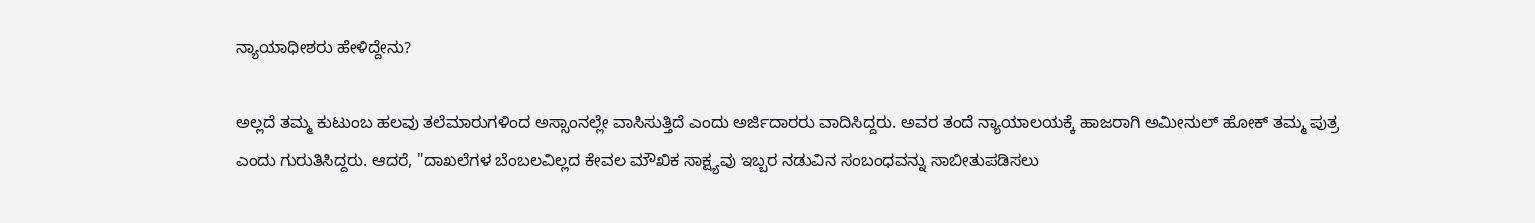ನ್ಯಾಯಾಧೀಶರು ಹೇಳಿದ್ದೇನು?

ಅಲ್ಲದೆ ತಮ್ಮ ಕುಟುಂಬ ಹಲವು ತಲೆಮಾರುಗಳಿಂದ ಅಸ್ಸಾಂನಲ್ಲೇ ವಾಸಿಸುತ್ತಿದೆ ಎಂದು ಅರ್ಜಿದಾರರು ವಾದಿಸಿದ್ದರು. ಅವರ ತಂದೆ ನ್ಯಾಯಾಲಯಕ್ಕೆ ಹಾಜರಾಗಿ ಅಮೀನುಲ್ ಹೋಕ್ ತಮ್ಮ ಪುತ್ರ ಎಂದು ಗುರುತಿಸಿದ್ದರು. ಆದರೆ, "ದಾಖಲೆಗಳ ಬೆಂಬಲವಿಲ್ಲದ ಕೇವಲ ಮೌಖಿಕ ಸಾಕ್ಷ್ಯವು ಇಬ್ಬರ ನಡುವಿನ ಸಂಬಂಧವನ್ನು ಸಾಬೀತುಪಡಿಸಲು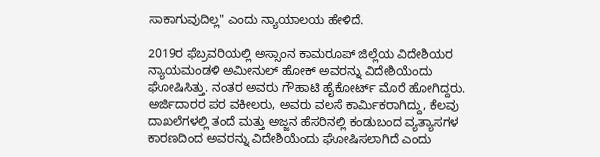ಸಾಕಾಗುವುದಿಲ್ಲ" ಎಂದು ನ್ಯಾಯಾಲಯ ಹೇಳಿದೆ.

2019ರ ಫೆಬ್ರವರಿಯಲ್ಲಿ ಅಸ್ಸಾಂನ ಕಾಮರೂಪ್ ಜಿಲ್ಲೆಯ ವಿದೇಶಿಯರ ನ್ಯಾಯಮಂಡಳಿ ಅಮೀನುಲ್ ಹೋಕ್ ಅವರನ್ನು ವಿದೇಶಿಯೆಂದು ಘೋಷಿಸಿತ್ತು. ನಂತರ ಅವರು ಗೌಹಾಟಿ ಹೈಕೋರ್ಟ್ ಮೊರೆ ಹೋಗಿದ್ದರು. ಅರ್ಜಿದಾರರ ಪರ ವಕೀಲರು, ಅವರು ವಲಸೆ ಕಾರ್ಮಿಕರಾಗಿದ್ದು, ಕೆಲವು ದಾಖಲೆಗಳಲ್ಲಿ ತಂದೆ ಮತ್ತು ಅಜ್ಜನ ಹೆಸರಿನಲ್ಲಿ ಕಂಡುಬಂದ ವ್ಯತ್ಯಾಸಗಳ ಕಾರಣದಿಂದ ಅವರನ್ನು ವಿದೇಶಿಯೆಂದು ಘೋಷಿಸಲಾಗಿದೆ ಎಂದು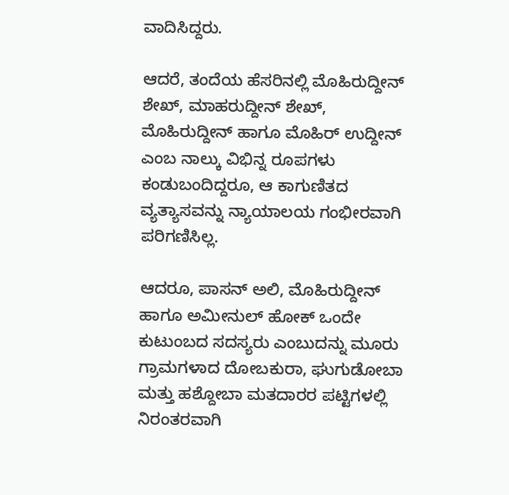ವಾದಿಸಿದ್ದರು.

ಆದರೆ, ತಂದೆಯ ಹೆಸರಿನಲ್ಲಿ ಮೊಹಿರುದ್ದೀನ್ ಶೇಖ್, ಮಾಹರುದ್ದೀನ್ ಶೇಖ್, ಮೊಹಿರುದ್ದೀನ್ ಹಾಗೂ ಮೊಹಿರ್ ಉದ್ದೀನ್ ಎಂಬ ನಾಲ್ಕು ವಿಭಿನ್ನ ರೂಪಗಳು ಕಂಡುಬಂದಿದ್ದರೂ, ಆ ಕಾಗುಣಿತದ ವ್ಯತ್ಯಾಸವನ್ನು ನ್ಯಾಯಾಲಯ ಗಂಭೀರವಾಗಿ ಪರಿಗಣಿಸಿಲ್ಲ.

ಆದರೂ, ಪಾಸನ್ ಅಲಿ, ಮೊಹಿರುದ್ದೀನ್ ಹಾಗೂ ಅಮೀನುಲ್ ಹೋಕ್ ಒಂದೇ ಕುಟುಂಬದ ಸದಸ್ಯರು ಎಂಬುದನ್ನು ಮೂರು ಗ್ರಾಮಗಳಾದ ದೋಬಕುರಾ, ಘುಗುಡೋಬಾ ಮತ್ತು ಹಶ್ದೋಬಾ ಮತದಾರರ ಪಟ್ಟಿಗಳಲ್ಲಿ ನಿರಂತರವಾಗಿ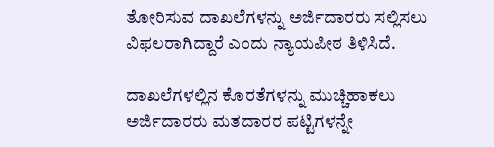ತೋರಿಸುವ ದಾಖಲೆಗಳನ್ನು ಅರ್ಜಿದಾರರು ಸಲ್ಲಿಸಲು ವಿಫಲರಾಗಿದ್ದಾರೆ ಎಂದು ನ್ಯಾಯಪೀಠ ತಿಳಿಸಿದೆ.

ದಾಖಲೆಗಳಲ್ಲಿನ ಕೊರತೆಗಳನ್ನು ಮುಚ್ಚಿಹಾಕಲು ಅರ್ಜಿದಾರರು ಮತದಾರರ ಪಟ್ಟಿಗಳನ್ನೇ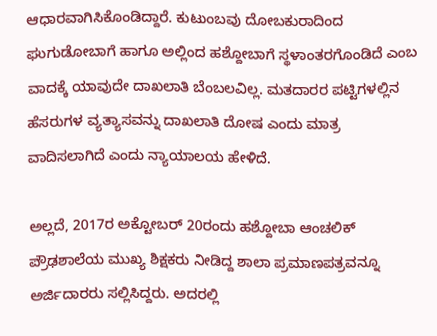ಆಧಾರವಾಗಿಸಿಕೊಂಡಿದ್ದಾರೆ. ಕುಟುಂಬವು ದೋಬಕುರಾದಿಂದ ಘುಗುಡೋಬಾಗೆ ಹಾಗೂ ಅಲ್ಲಿಂದ ಹಶ್ದೋಬಾಗೆ ಸ್ಥಳಾಂತರಗೊಂಡಿದೆ ಎಂಬ ವಾದಕ್ಕೆ ಯಾವುದೇ ದಾಖಲಾತಿ ಬೆಂಬಲವಿಲ್ಲ. ಮತದಾರರ ಪಟ್ಟಿಗಳಲ್ಲಿನ ಹೆಸರುಗಳ ವ್ಯತ್ಯಾಸವನ್ನು ದಾಖಲಾತಿ ದೋಷ ಎಂದು ಮಾತ್ರ ವಾದಿಸಲಾಗಿದೆ ಎಂದು ನ್ಯಾಯಾಲಯ ಹೇಳಿದೆ.

ಅಲ್ಲದೆ, 2017ರ ಅಕ್ಟೋಬರ್ 20ರಂದು ಹಶ್ದೋಬಾ ಆಂಚಲಿಕ್ ಪ್ರೌಢಶಾಲೆಯ ಮುಖ್ಯ ಶಿಕ್ಷಕರು ನೀಡಿದ್ದ ಶಾಲಾ ಪ್ರಮಾಣಪತ್ರವನ್ನೂ ಅರ್ಜಿದಾರರು ಸಲ್ಲಿಸಿದ್ದರು. ಅದರಲ್ಲಿ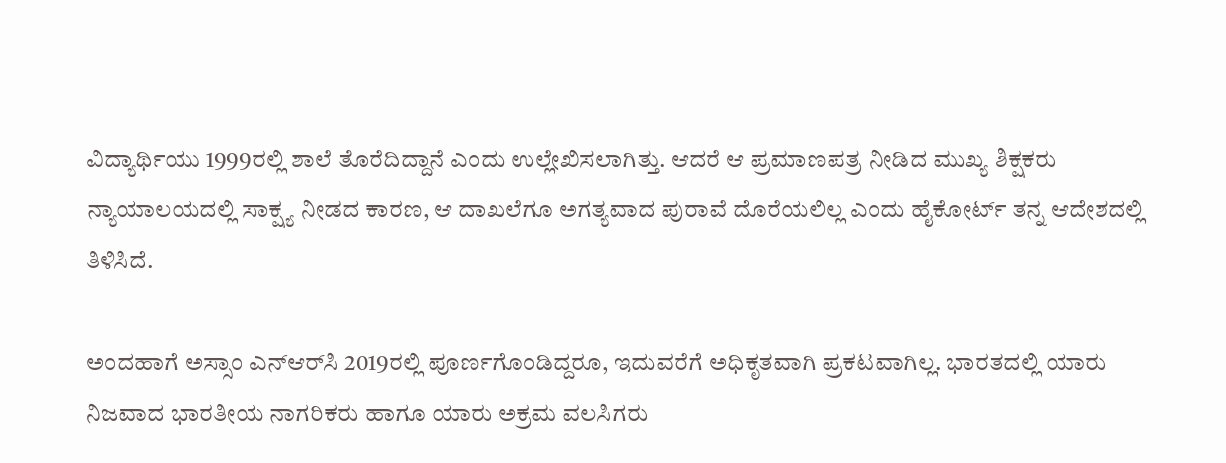ವಿದ್ಯಾರ್ಥಿಯು 1999ರಲ್ಲಿ ಶಾಲೆ ತೊರೆದಿದ್ದಾನೆ ಎಂದು ಉಲ್ಲೇಖಿಸಲಾಗಿತ್ತು. ಆದರೆ ಆ ಪ್ರಮಾಣಪತ್ರ ನೀಡಿದ ಮುಖ್ಯ ಶಿಕ್ಷಕರು ನ್ಯಾಯಾಲಯದಲ್ಲಿ ಸಾಕ್ಷ್ಯ ನೀಡದ ಕಾರಣ, ಆ ದಾಖಲೆಗೂ ಅಗತ್ಯವಾದ ಪುರಾವೆ ದೊರೆಯಲಿಲ್ಲ ಎಂದು ಹೈಕೋರ್ಟ್ ತನ್ನ ಆದೇಶದಲ್ಲಿ ತಿಳಿಸಿದೆ.

ಅಂದಹಾಗೆ ಅಸ್ಸಾಂ ಎನ್‌ಆರ್‌ಸಿ 2019ರಲ್ಲಿ ಪೂರ್ಣಗೊಂಡಿದ್ದರೂ, ಇದುವರೆಗೆ ಅಧಿಕೃತವಾಗಿ ಪ್ರಕಟವಾಗಿಲ್ಲ. ಭಾರತದಲ್ಲಿ ಯಾರು ನಿಜವಾದ ಭಾರತೀಯ ನಾಗರಿಕರು ಹಾಗೂ ಯಾರು ಅಕ್ರಮ ವಲಸಿಗರು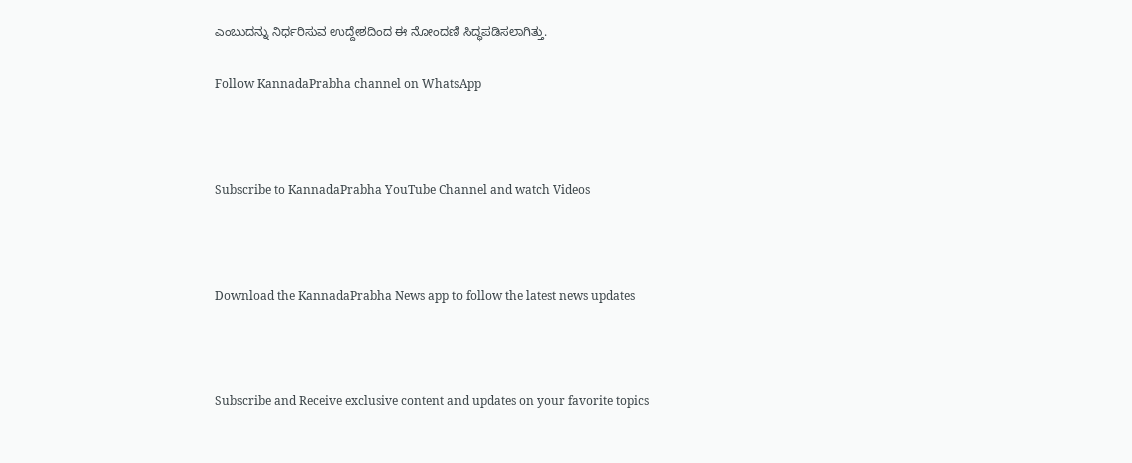ಎಂಬುದನ್ನು ನಿರ್ಧರಿಸುವ ಉದ್ದೇಶದಿಂದ ಈ ನೋಂದಣಿ ಸಿದ್ಧಪಡಿಸಲಾಗಿತ್ತು.

Follow KannadaPrabha channel on WhatsApp



Subscribe to KannadaPrabha YouTube Channel and watch Videos



Download the KannadaPrabha News app to follow the latest news updates



Subscribe and Receive exclusive content and updates on your favorite topics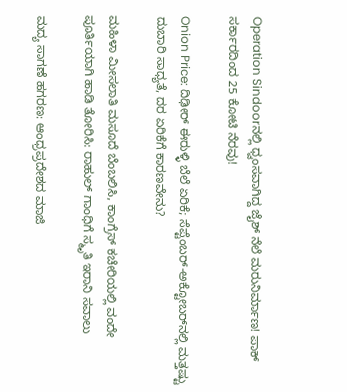Operation Sindoorನಲ್ಲಿ ಧ್ವಂಸವಾಗಿದ್ದ ಜೈಶ್ ನೆಲೆ ಮರುನಿರ್ಮಾಣ! ಪಾಕ್‌ ಸರ್ಕಾರದಿಂದ 25 ಕೋಟಿ ನೆರವು!

Onion Price: ದಿಢೀರ್ ಈರುಳ್ಳಿ ಬೆಲೆ ಏರಿಕೆ; ಸೆಪ್ಟೆಂಬರ್-ಅಕ್ಟೋಬರ್‌ನಲ್ಲಿ ಮತ್ತಷ್ಟು ದುಬಾರಿ ಸಾಧ್ಯತೆ, ದರ ಏರಿಕೆಗೆ ಕಾರಣವೇನು?

ಮಹಿಳಾ ಮೀಸಲಾತಿ ಮಸೂದೆ ಬೆಂಬಲಿಸಿ, ಕಾಂಗ್ರೆಸ್ ಕಚೇರಿಯಲ್ಲಿ ವಂದೇ ಪೂರ್ತಿಯಾಗಿ ಹಾಡಿ ತೋರಿಸಿ: ರಾಹುಲ್ ಗಾಂಧಿಗೆ ಸ್ಮೃತಿ ಇರಾನಿ ಸವಾಲು

ಮದ್ಯ ಸಾಗಣೆ ಹಗರಣ: ಆಂಧ್ರಪ್ರದೇಶದ ಮಾಜಿ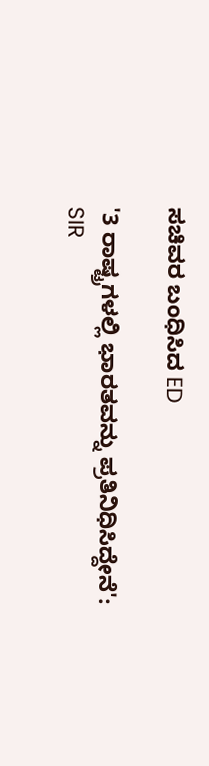ಸಚಿವರ ಬಂಧಿಸಿದ ED

'3 ರಾಷ್ಟ್ರಗಳಲ್ಲಿ ಭಾರತವನ್ನು ಪ್ರತಿನಿಧಿಸಿದ್ದೇನೆ': SIR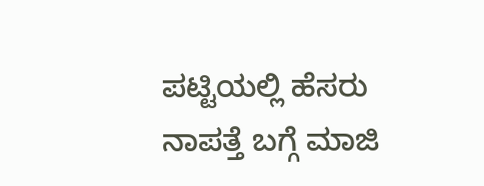ಪಟ್ಟಿಯಲ್ಲಿ ಹೆಸರು ನಾಪತ್ತೆ ಬಗ್ಗೆ ಮಾಜಿ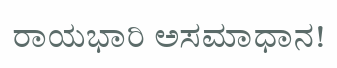ರಾಯಭಾರಿ ಅಸಮಾಧಾನ!